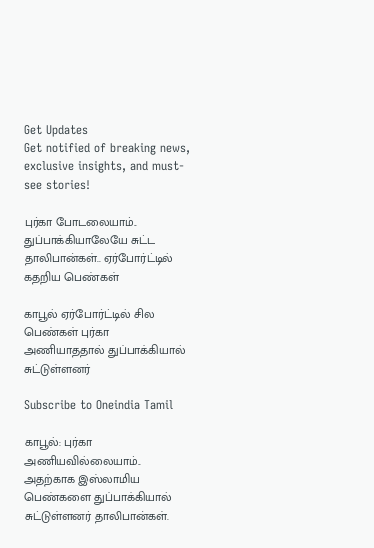Get Updates
Get notified of breaking news, exclusive insights, and must-see stories!

புர்கா போடலையாம்.. துப்பாக்கியாலேயே சுட்ட தாலிபான்கள்.. ஏர்போர்ட்டில் கதறிய பெண்கள்

காபூல் ஏர்போர்ட்டில் சில பெண்கள் புர்கா அணியாததால் துப்பாக்கியால் சுட்டுள்ளனர்

Subscribe to Oneindia Tamil

காபூல்: புர்கா அணியவில்லையாம்.. அதற்காக இஸ்லாமிய பெண்களை துப்பாக்கியால் சுட்டுள்ளனர் தாலிபான்கள்.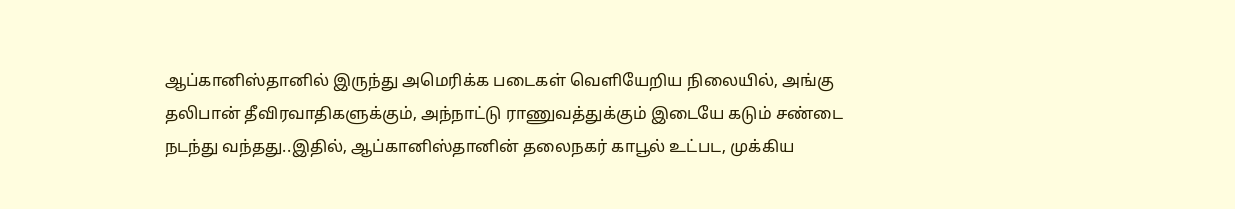ஆப்கானிஸ்தானில் இருந்து அமெரிக்க படைகள் வெளியேறிய நிலையில், அங்கு தலிபான் தீவிரவாதிகளுக்கும், அந்நாட்டு ராணுவத்துக்கும் இடையே கடும் சண்டை நடந்து வந்தது..இதில், ஆப்கானிஸ்தானின் தலைநகர் காபூல் உட்பட, முக்கிய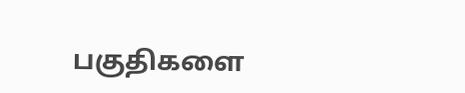பகுதிகளை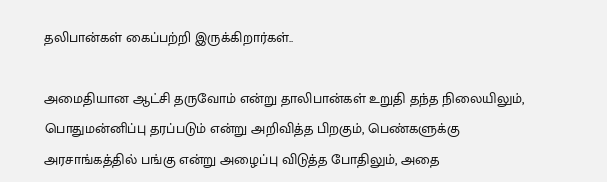தலிபான்கள் கைப்பற்றி இருக்கிறார்கள்..

அமைதியான ஆட்சி தருவோம் என்று தாலிபான்கள் உறுதி தந்த நிலையிலும், பொதுமன்னிப்பு தரப்படும் என்று அறிவித்த பிறகும், பெண்களுக்கு அரசாங்கத்தில் பங்கு என்று அழைப்பு விடுத்த போதிலும், அதை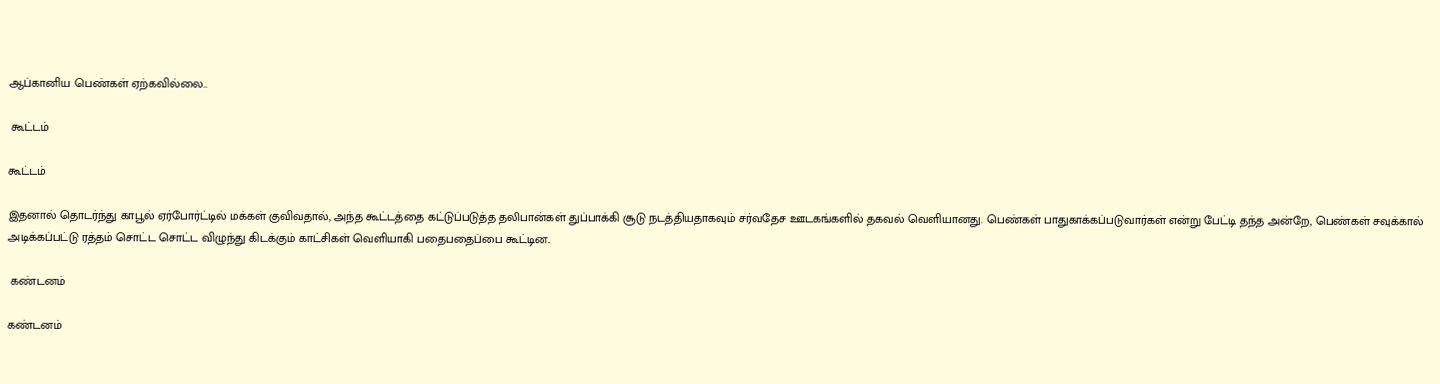ஆப்கானிய பெண்கள் ஏற்கவில்லை..

 கூட்டம்

கூட்டம்

இதனால் தொடர்ந்து காபூல் ஏர்போர்ட்டில் மக்கள் குவிவதால், அந்த கூட்டத்தை கட்டுப்படுத்த தலிபான்கள் துப்பாக்கி சூடு நடத்தியதாகவும் சர்வதேச ஊடகங்களில் தகவல் வெளியானது. பெண்கள் பாதுகாக்கப்படுவார்கள் என்று பேட்டி தந்த அன்றே, பெண்கள் சவுக்கால் அடிக்கப்பட்டு ரத்தம் சொட்ட சொட்ட விழுந்து கிடக்கும் காட்சிகள் வெளியாகி பதைபதைப்பை கூட்டின..

 கண்டனம்

கண்டனம்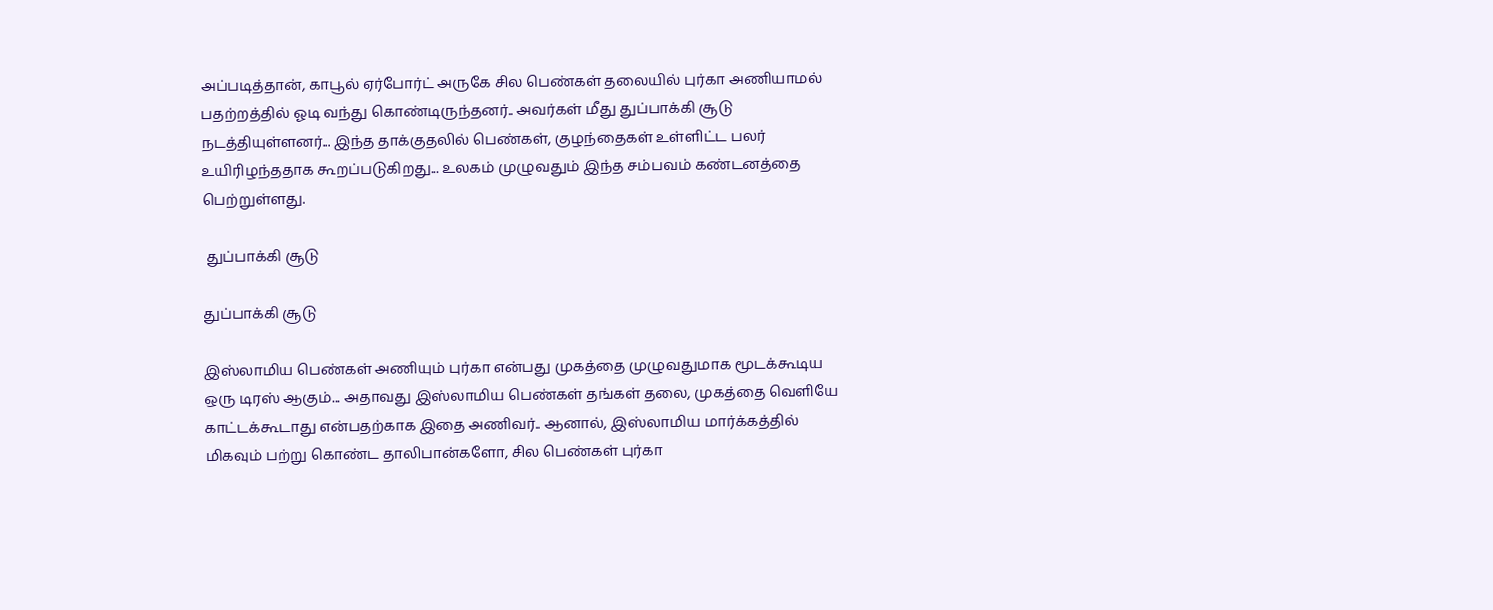அப்படித்தான், காபூல் ஏர்போர்ட் அருகே சில பெண்கள் தலையில் புர்கா அணியாமல் பதற்றத்தில் ஓடி வந்து கொண்டிருந்தனர்.. அவர்கள் மீது துப்பாக்கி சூடு நடத்தியுள்ளனர்... இந்த தாக்குதலில் பெண்கள், குழந்தைகள் உள்ளிட்ட பலர் உயிரிழந்ததாக கூறப்படுகிறது... உலகம் முழுவதும் இந்த சம்பவம் கண்டனத்தை பெற்றுள்ளது.

 துப்பாக்கி சூடு

துப்பாக்கி சூடு

இஸ்லாமிய பெண்கள் அணியும் புர்கா என்பது முகத்தை முழுவதுமாக மூடக்கூடிய ஒரு டிரஸ் ஆகும்... அதாவது இஸ்லாமிய பெண்கள் தங்கள் தலை, முகத்தை வெளியே காட்டக்கூடாது என்பதற்காக இதை அணிவர்.. ஆனால், இஸ்லாமிய மார்க்கத்தில் மிகவும் பற்று கொண்ட தாலிபான்களோ, சில பெண்கள் புர்கா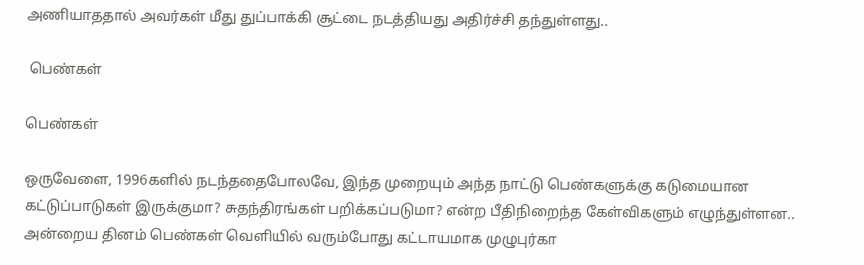அணியாததால் அவர்கள் மீது துப்பாக்கி சூட்டை நடத்தியது அதிர்ச்சி தந்துள்ளது..

 பெண்கள்

பெண்கள்

ஒருவேளை, 1996களில் நடந்ததைபோலவே, இந்த முறையும் அந்த நாட்டு பெண்களுக்கு கடுமையான கட்டுப்பாடுகள் இருக்குமா? சுதந்திரங்கள் பறிக்கப்படுமா? என்ற பீதிநிறைந்த கேள்விகளும் எழுந்துள்ளன.. அன்றைய தினம் பெண்கள் வெளியில் வரும்போது கட்டாயமாக முழுபுர்கா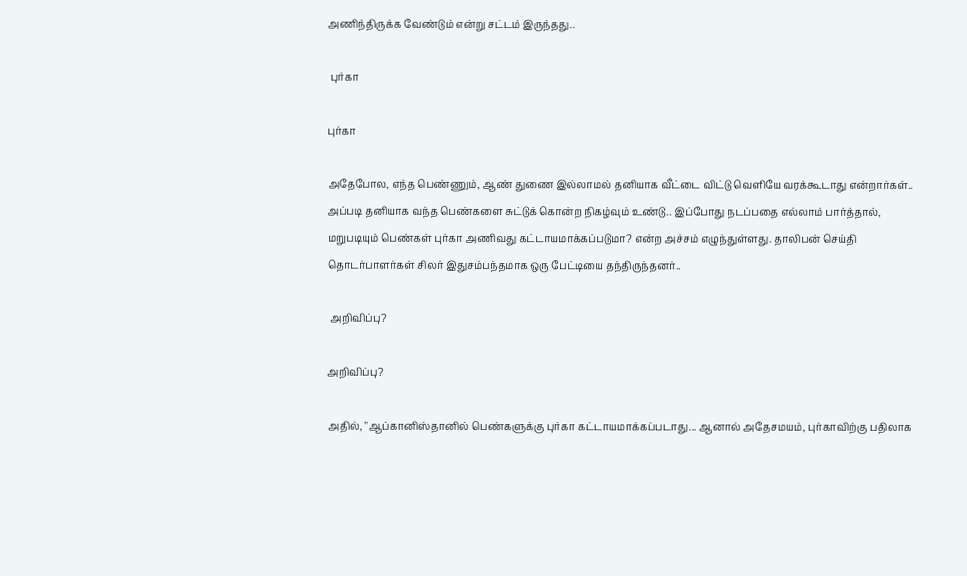அணிந்திருக்க வேண்டும் என்று சட்டம் இருந்தது..

 புர்கா

புர்கா

அதேபோல, எந்த பெண்ணும், ஆண் துணை இல்லாமல் தனியாக வீட்டை விட்டு வெளியே வரக்கூடாது என்றார்கள்.. அப்படி தனியாக வந்த பெண்களை சுட்டுக் கொன்ற நிகழ்வும் உண்டு.. இப்போது நடப்பதை எல்லாம் பார்த்தால், மறுபடியும் பெண்கள் புர்கா அணிவது கட்டாயமாக்கப்படுமா? என்ற அச்சம் எழுந்துள்ளது. தாலிபன் செய்தி தொடர்பாளர்கள் சிலர் இதுசம்பந்தமாக ஒரு பேட்டியை தந்திருந்தனர்..

 அறிவிப்பு?

அறிவிப்பு?

அதில், "ஆப்கானிஸ்தானில் பெண்களுக்கு புர்கா கட்டாயமாக்கப்படாது... ஆனால் அதேசமயம், புர்காவிற்கு பதிலாக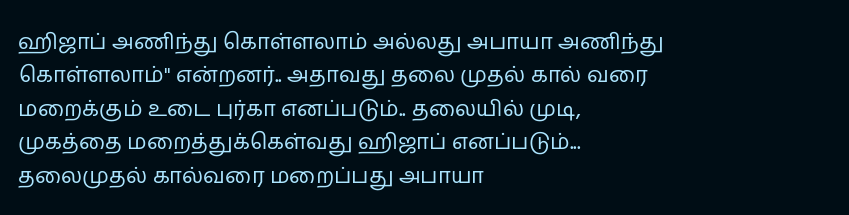ஹிஜாப் அணிந்து கொள்ளலாம் அல்லது அபாயா அணிந்து கொள்ளலாம்" என்றனர்.. அதாவது தலை முதல் கால் வரை மறைக்கும் உடை புர்கா எனப்படும்.. தலையில் முடி, முகத்தை மறைத்துக்கெள்வது ஹிஜாப் எனப்படும்... தலைமுதல் கால்வரை மறைப்பது அபாயா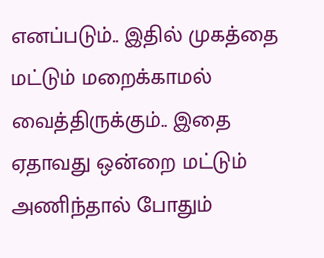எனப்படும்.. இதில் முகத்தை மட்டும் மறைக்காமல் வைத்திருக்கும்.. இதை ஏதாவது ஒன்றை மட்டும் அணிந்தால் போதும்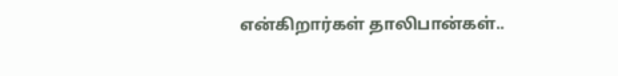என்கிறார்கள் தாலிபான்கள்..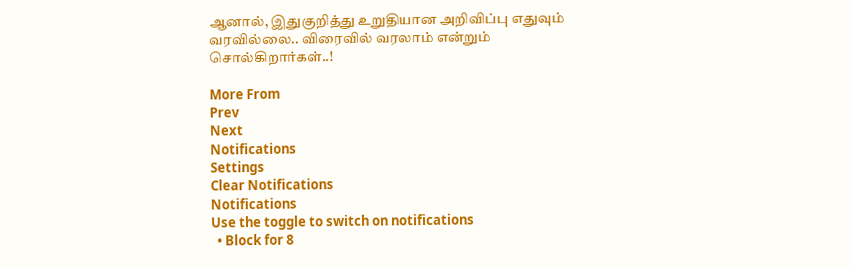ஆனால், இதுகுறித்து உறுதியான அறிவிப்பு எதுவும் வரவில்லை.. விரைவில் வரலாம் என்றும் சொல்கிறார்கள்..!

More From
Prev
Next
Notifications
Settings
Clear Notifications
Notifications
Use the toggle to switch on notifications
  • Block for 8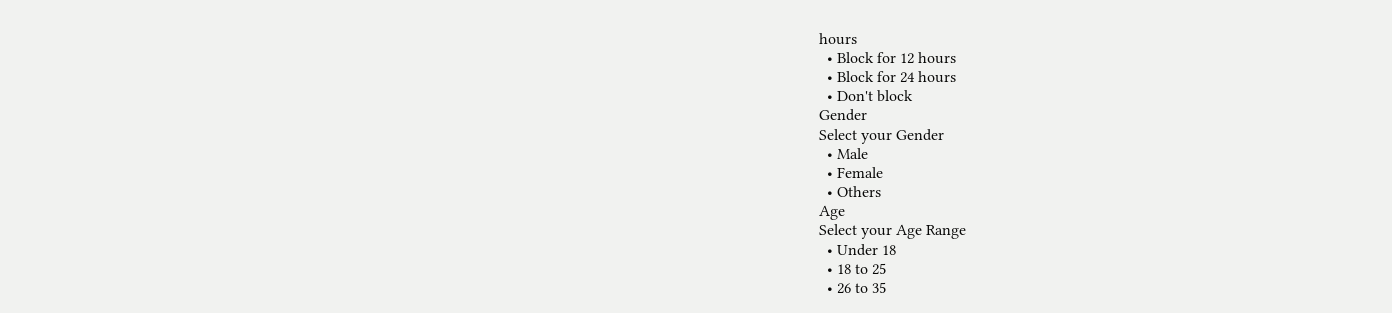hours
  • Block for 12 hours
  • Block for 24 hours
  • Don't block
Gender
Select your Gender
  • Male
  • Female
  • Others
Age
Select your Age Range
  • Under 18
  • 18 to 25
  • 26 to 35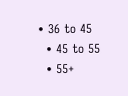• 36 to 45
  • 45 to 55
  • 55+